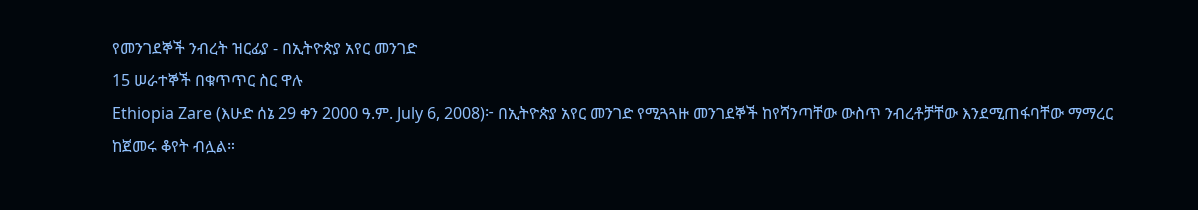የመንገደኞች ንብረት ዝርፊያ - በኢትዮጵያ አየር መንገድ
15 ሠራተኞች በቁጥጥር ስር ዋሉ
Ethiopia Zare (እሁድ ሰኔ 29 ቀን 2000 ዓ.ም. July 6, 2008)፦ በኢትዮጵያ አየር መንገድ የሚጓጓዙ መንገደኞች ከየሻንጣቸው ውስጥ ንብረቶቻቸው እንደሚጠፋባቸው ማማረር ከጀመሩ ቆየት ብሏል።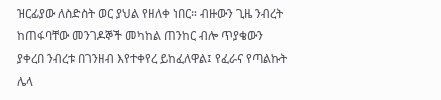ዝርፊያው ለስድስት ወር ያህል የዘለቀ ነበር። ብዙውን ጊዜ ንብረት ከጠፋባቸው መንገዶኞች መካከል ጠንከር ብሎ ጥያቄውን ያቀረበ ንብረቱ በገንዘብ እየተቀየረ ይከፈለዋል፤ የፈራና የጣልኩት ሌላ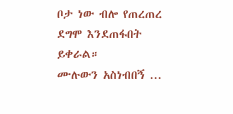ቦታ ነው ብሎ የጠረጠረ ደግሞ እንደጠፋበት ይቀራል።
ሙሉውን አስነብበኝ ...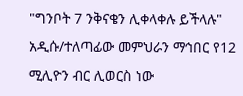"ግንቦት 7 ንቅናቄን ሊቀላቀሉ ይችላሉ"
አዲሱ/ተለጣፊው መምህራን ማኅበር የ12 ሚሊዮን ብር ሊወርስ ነው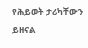የሕይወት ታሪካቸውን ይዘናል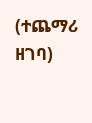(ተጨማሪ ዘገባ)